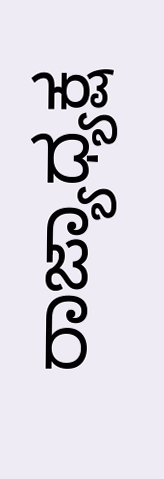ರಾಜ್ಯಾಧ್ಯಕ್ಷ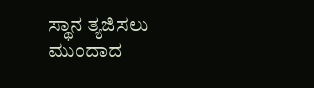ಸ್ಥಾನ ತ್ಯಜಿಸಲು ಮುಂದಾದ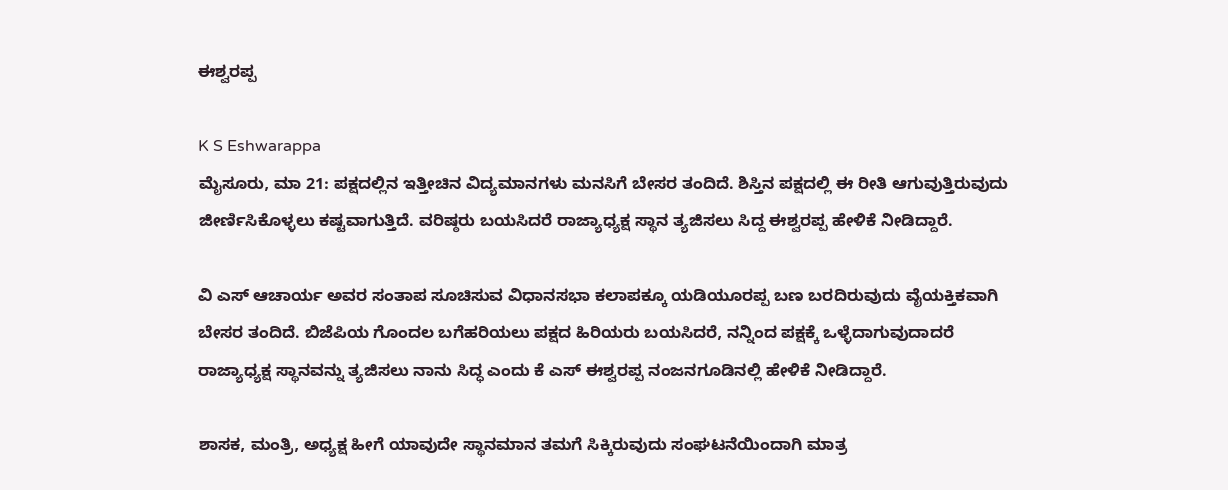ಈಶ್ವರಪ್ಪ

K S Eshwarappa
ಮೈಸೂರು, ಮಾ 21: ಪಕ್ಷದಲ್ಲಿನ ಇತ್ತೀಚಿನ ವಿದ್ಯಮಾನಗಳು ಮನಸಿಗೆ ಬೇಸರ ತಂದಿದೆ. ಶಿಸ್ತಿನ ಪಕ್ಷದಲ್ಲಿ ಈ ರೀತಿ ಆಗುವುತ್ತಿರುವುದು ಜೀರ್ಣಿಸಿಕೊಳ್ಳಲು ಕಷ್ಟವಾಗುತ್ತಿದೆ. ವರಿಷ್ಠರು ಬಯಸಿದರೆ ರಾಜ್ಯಾಧ್ಯಕ್ಷ ಸ್ಥಾನ ತ್ಯಜಿಸಲು ಸಿದ್ದ ಈಶ್ವರಪ್ಪ ಹೇಳಿಕೆ ನೀಡಿದ್ದಾರೆ.

ವಿ ಎಸ್ ಆಚಾರ್ಯ ಅವರ ಸಂತಾಪ ಸೂಚಿಸುವ ವಿಧಾನಸಭಾ ಕಲಾಪಕ್ಕೂ ಯಡಿಯೂರಪ್ಪ ಬಣ ಬರದಿರುವುದು ವೈಯಕ್ತಿಕವಾಗಿ ಬೇಸರ ತಂದಿದೆ. ಬಿಜೆಪಿಯ ಗೊಂದಲ ಬಗೆಹರಿಯಲು ಪಕ್ಷದ ಹಿರಿಯರು ಬಯಸಿದರೆ, ನನ್ನಿಂದ ಪಕ್ಷಕ್ಕೆ ಒಳ್ಳೆದಾಗುವುದಾದರೆ ರಾಜ್ಯಾಧ್ಯಕ್ಷ ಸ್ಥಾನವನ್ನು ತ್ಯಜಿಸಲು ನಾನು ಸಿದ್ಧ ಎಂದು ಕೆ ಎಸ್‌ ಈಶ್ವರಪ್ಪ ನಂಜನಗೂಡಿನಲ್ಲಿ ಹೇಳಿಕೆ ನೀಡಿದ್ದಾರೆ.

ಶಾಸಕ, ಮಂತ್ರಿ, ಅಧ್ಯಕ್ಷ ಹೀಗೆ ಯಾವುದೇ ಸ್ಥಾನಮಾನ ತಮಗೆ ಸಿಕ್ಕಿರುವುದು ಸಂಘಟನೆಯಿಂದಾಗಿ ಮಾತ್ರ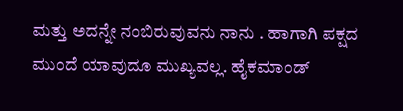ಮತ್ತು ಅದನ್ನೇ ನಂಬಿರುವುವನು ನಾನು . ಹಾಗಾಗಿ ಪಕ್ಷದ ಮುಂದೆ ಯಾವುದೂ ಮುಖ್ಯವಲ್ಲ. ಹೈಕಮಾಂಡ್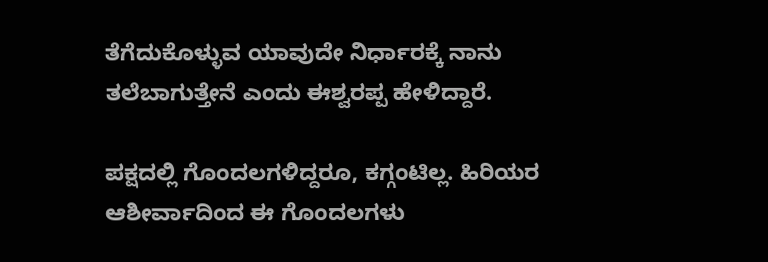ತೆಗೆದುಕೊಳ್ಳುವ ಯಾವುದೇ ನಿರ್ಧಾರಕ್ಕೆ ನಾನು ತಲೆಬಾಗುತ್ತೇನೆ ಎಂದು ಈಶ್ವರಪ್ಪ ಹೇಳಿದ್ದಾರೆ.

ಪಕ್ಷದಲ್ಲಿ ಗೊಂದಲಗಳಿದ್ದರೂ, ಕಗ್ಗಂಟಿಲ್ಲ. ಹಿರಿಯರ ಆಶೀರ್ವಾದಿಂದ ಈ ಗೊಂದಲಗಳು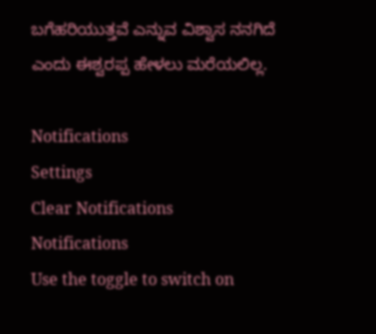ಬಗೆಹರಿಯುತ್ತವೆ ಎನ್ನುವ ವಿಶ್ವಾಸ ನನಗಿದೆ ಎಂದು ಈಶ್ವರಪ್ಪ ಹೇಳಲು ಮರೆಯಲಿಲ್ಲ.

Notifications
Settings
Clear Notifications
Notifications
Use the toggle to switch on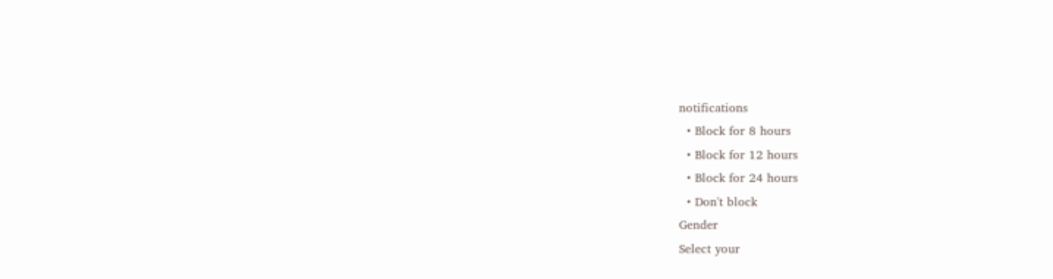notifications
  • Block for 8 hours
  • Block for 12 hours
  • Block for 24 hours
  • Don't block
Gender
Select your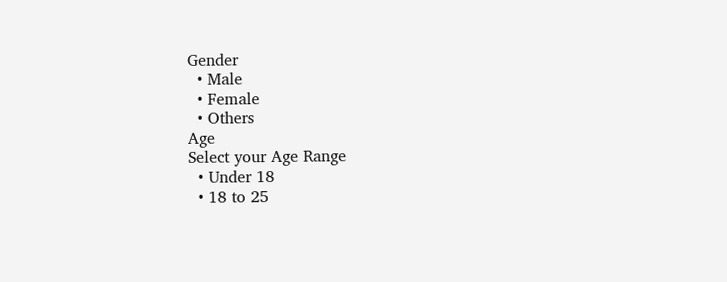Gender
  • Male
  • Female
  • Others
Age
Select your Age Range
  • Under 18
  • 18 to 25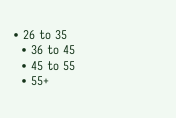• 26 to 35
  • 36 to 45
  • 45 to 55
  • 55+